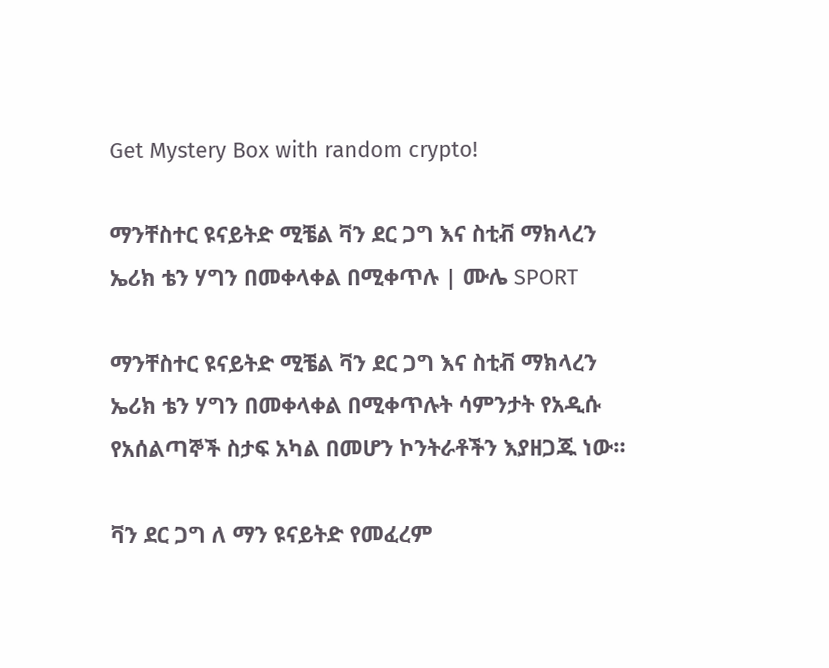Get Mystery Box with random crypto!

ማንቸስተር ዩናይትድ ሚቼል ቫን ደር ጋግ እና ስቲቭ ማክላረን ኤሪክ ቴን ሃግን በመቀላቀል በሚቀጥሉ | ሙሌ SPORT

ማንቸስተር ዩናይትድ ሚቼል ቫን ደር ጋግ እና ስቲቭ ማክላረን ኤሪክ ቴን ሃግን በመቀላቀል በሚቀጥሉት ሳምንታት የአዲሱ የአሰልጣኞች ስታፍ አካል በመሆን ኮንትራቶችን እያዘጋጁ ነው።

ቫን ደር ጋግ ለ ማን ዩናይትድ የመፈረም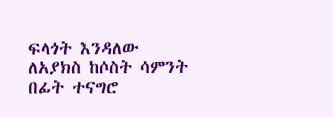ፍላጎት እንዳለው ለአያክስ ከሶስት ሳምንት በፊት ተናግሮ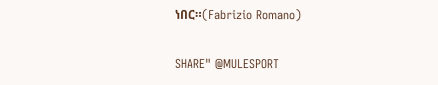ነበር።(Fabrizio Romano)

SHARE" @MULESPORT